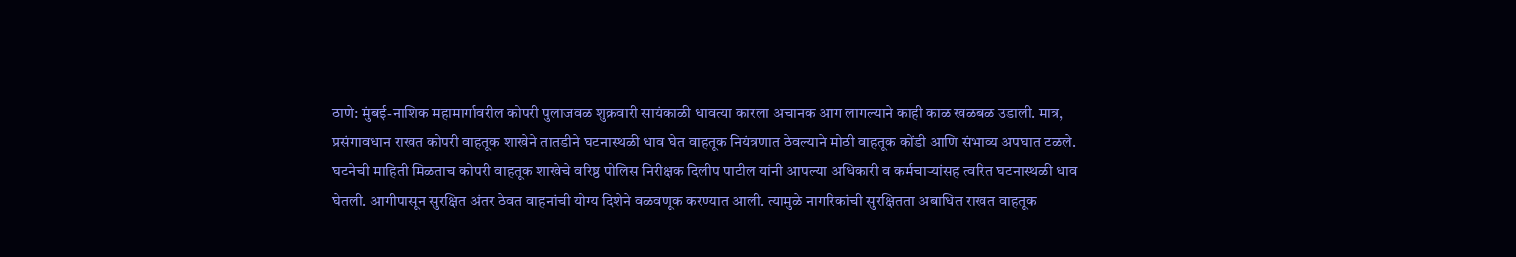ठाणे: मुंबई-नाशिक महामार्गावरील कोपरी पुलाजवळ शुक्रवारी सायंकाळी धावत्या कारला अचानक आग लागल्याने काही काळ खळबळ उडाली. मात्र, प्रसंगावधान राखत कोपरी वाहतूक शाखेने तातडीने घटनास्थळी धाव घेत वाहतूक नियंत्रणात ठेवल्याने मोठी वाहतूक कोंडी आणि संभाव्य अपघात टळले.
घटनेची माहिती मिळताच कोपरी वाहतूक शाखेचे वरिष्ठ पोलिस निरीक्षक दिलीप पाटील यांनी आपल्या अधिकारी व कर्मचाऱ्यांसह त्वरित घटनास्थळी धाव घेतली. आगीपासून सुरक्षित अंतर ठेवत वाहनांची योग्य दिशेने वळवणूक करण्यात आली. त्यामुळे नागरिकांची सुरक्षितता अबाधित राखत वाहतूक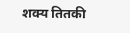शक्य तितकी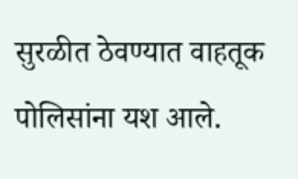सुरळीत ठेवण्यात वाहतूक पोलिसांना यश आले.